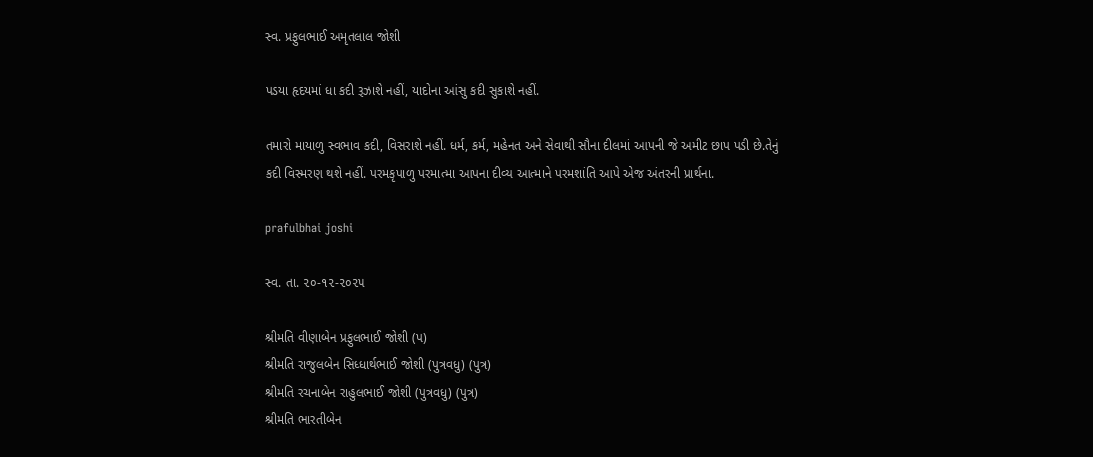સ્વ. પ્રફુલભાઈ અમૃતલાલ જોશી

પડયા હૃદયમાં ધા કદી રૂઝાશે નહીં, યાદોના આંસુ કદી સુકાશે નહીં.

તમારો માયાળુ સ્વભાવ કદી, વિસરાશે નહીં. ધર્મ, કર્મ, મહેનત અને સેવાથી સૌના દીલમાં આપની જે અમીટ છાપ પડી છે.તેનું કદી વિસ્મરણ થશે નહીં. પરમકૃપાળુ પરમાત્મા આપના દીવ્ય આત્માને પરમશાંતિ આપે એજ અંતરની પ્રાર્થના.

prafulbhai joshi

સ્વ. તા. ૨૦-૧૨-૨૦૨૫

શ્રીમતિ વીણાબેન પ્રફુલભાઈ જોશી (પ)
શ્રીમતિ રાજુલબેન સિધ્ધાર્થભાઈ જોશી (પુત્રવધુ) (પુત્ર)
શ્રીમતિ રચનાબેન રાહુલભાઈ જોશી (પુત્રવધુ) (પુત્ર)
શ્રીમતિ ભારતીબેન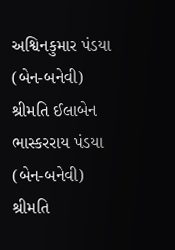અશ્વિનકુમાર પંડયા (બેન-બનેવી)
શ્રીમતિ ઈલાબેન ભાસ્કરરાય પંડયા (બેન-બનેવી)
શ્રીમતિ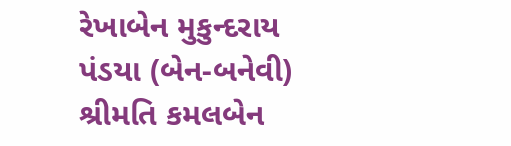રેખાબેન મુકુન્દરાય પંડયા (બેન-બનેવી)
શ્રીમતિ કમલબેન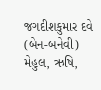જગદીશકુમાર દવે (બેન-બનેવી)
મેહુલ, ઋષિ,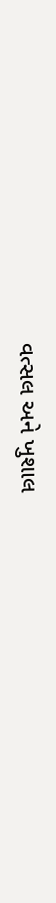વત્સલ અને ખુશાલ